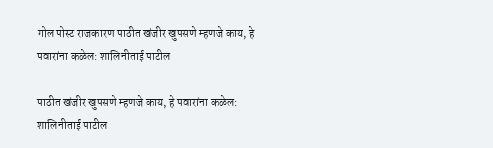गोल पोस्ट राजकारण पाठीत खंजीर खुपसणे म्हणजे काय, हे पवारांना कळेल: शालिनीताई पाटील

पाठीत खंजीर खुपसणे म्हणजे काय, हे पवारांना कळेल: शालिनीताई पाटील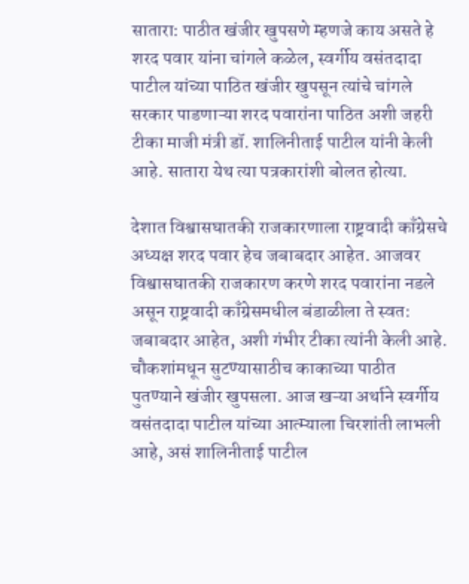सातारा: पाठीत खंजीर खुपसणे म्हणजे काय असते हे शरद पवार यांना चांगले कळेल, स्वर्गीय वसंतदादा पाटील यांच्या पाठित खंजीर खुपसून त्यांचे चांगले सरकार पाडणाऱ्या शरद पवारांना पाठित अशी जहरी टीका माजी मंत्री डॉ. शालिनीताई पाटील यांनी केली आहे. सातारा येथ त्या पत्रकारांशी बोलत होत्या.

देशात विश्वासघातकी राजकारणाला राष्ट्रवादी काँग्रेसचे अध्यक्ष शरद पवार हेच जबाबदार आहेत. आजवर विश्वासघातकी राजकारण करणे शरद पवारांना नडले असून राष्ट्रवादी काँग्रेसमधील बंडाळीला ते स्वत: जबाबदार आहेत, अशी गंभीर टीका त्यांनी केली आहे.
चौकशांमधून सुटण्यासाठीच काकाच्या पाठीत पुतण्याने खंजीर खुपसला. आज खऱ्या अर्थाने स्वर्गीय वसंतदादा पाटील यांच्या आत्म्याला चिरशांती लाभली आहे, असं शालिनीताई पाटील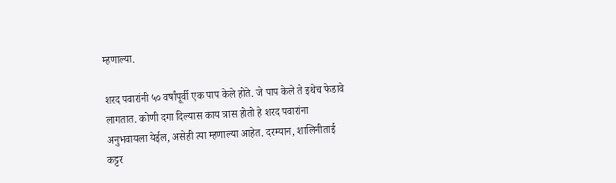म्हणाल्या.

शरद पवारांनी ५० वर्षांपूर्वी एक पाप केले होते. जे पाप केले ते इथेच फेडावे लागतात. कोणी दगा दिल्यास काय त्रास होतो हे शरद पवारांना अनुभवायला येईल, असेही त्या म्हणाल्या आहेत. दरम्यान, शालिनीताई कट्टर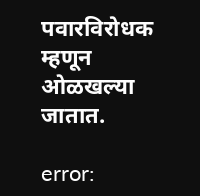पवारविरोधक म्हणून ओळखल्या जातात.

error: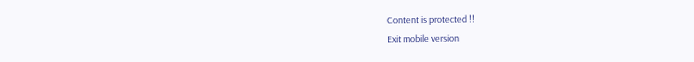Content is protected !!
Exit mobile version